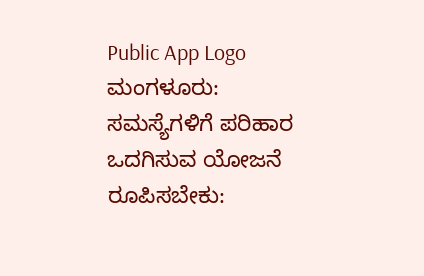Public App Logo
ಮಂಗಳೂರು: ಸಮಸ್ಯೆಗಳಿಗೆ ಪರಿಹಾರ ಒದಗಿಸುವ ಯೋಜನೆ ರೂಪಿಸಬೇಕು: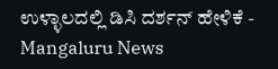ಉಳ್ಳಾಲದಲ್ಲಿ ಡಿಸಿ ದರ್ಶನ್ ಹೇಳಿಕೆ - Mangaluru News